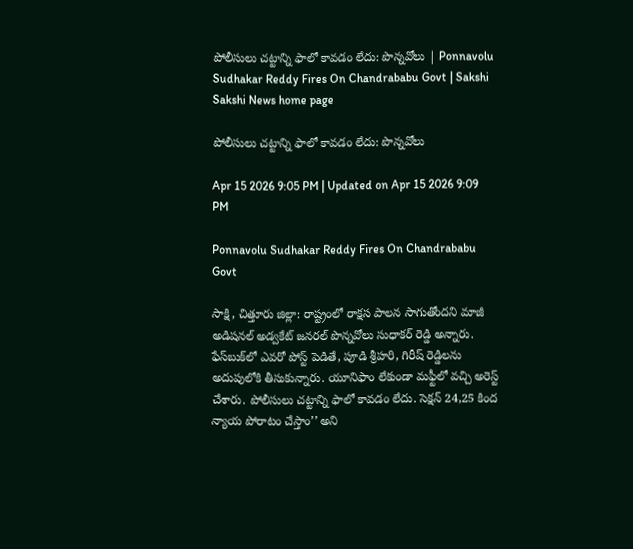పోలీసులు చట్టాన్ని ఫాలో కావడం లేదు: పొన్నవోలు | Ponnavolu Sudhakar Reddy Fires On Chandrababu Govt | Sakshi
Sakshi News home page

పోలీసులు చట్టాన్ని ఫాలో కావడం లేదు: పొన్నవోలు

Apr 15 2026 9:05 PM | Updated on Apr 15 2026 9:09 PM

Ponnavolu Sudhakar Reddy Fires On Chandrababu Govt

సాక్షి, చిత్తూరు జిల్లా: రాష్ట్రంలో రాక్షస పాలన సాగుతోందని మాజీ అడిషనల్ అడ్వకేట్ జనరల్ పొన్నవోలు సుధాకర్ రెడ్డి అన్నారు. ఫేస్‌బుక్‌లో ఎవరో పోస్ట్ పెడితే, పూడి శ్రీహరి, గిరీష్ రెడ్డిలను అదుపులోకి తీసుకున్నారు. యూనిఫాం లేకుండా మఫ్టీలో వచ్చి అరెస్ట్ చేశారు. పోలీసులు చట్టాన్ని ఫాలో కావడం లేదు. సెక్షన్‌ 24,25 కింద న్యాయ పోరాటం చేస్తాం’’ అని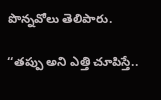పొన్నవోలు తెలిపారు.

‘‘తప్పు అని ఎత్తి చూపిస్తే..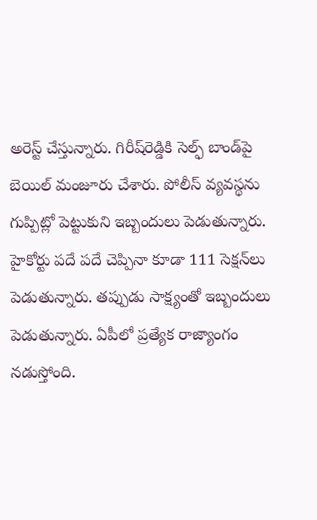అరెస్ట్ చేస్తున్నారు. గిరీష్‌రెడ్డికి సెల్ఫ్ బాండ్‌పై బెయిల్ మంజూరు చేశారు. పోలీస్ వ్యవస్థను గుప్పిట్లో పెట్టుకుని ఇబ్బందులు పెడుతున్నారు. హైకోర్టు పదే పదే చెప్పినా కూడా 111 సెక్షన్‌లు పెడుతున్నారు. తప్పుడు సాక్ష్యంతో ఇబ్బందులు పెడుతున్నారు. ఏపీలో ప్రత్యేక రాజ్యాంగం నడుస్తోంది.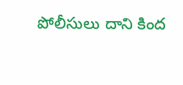పోలీసులు దాని కింద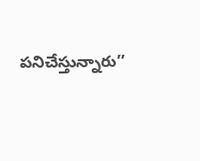పనిచేస్తున్నారు’’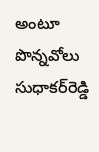అంటూ పొన్నవోలు సుధాకర్‌రెడ్డి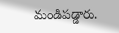మండిపడ్డారు.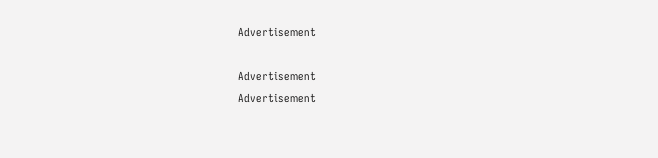Advertisement

Advertisement
Advertisement